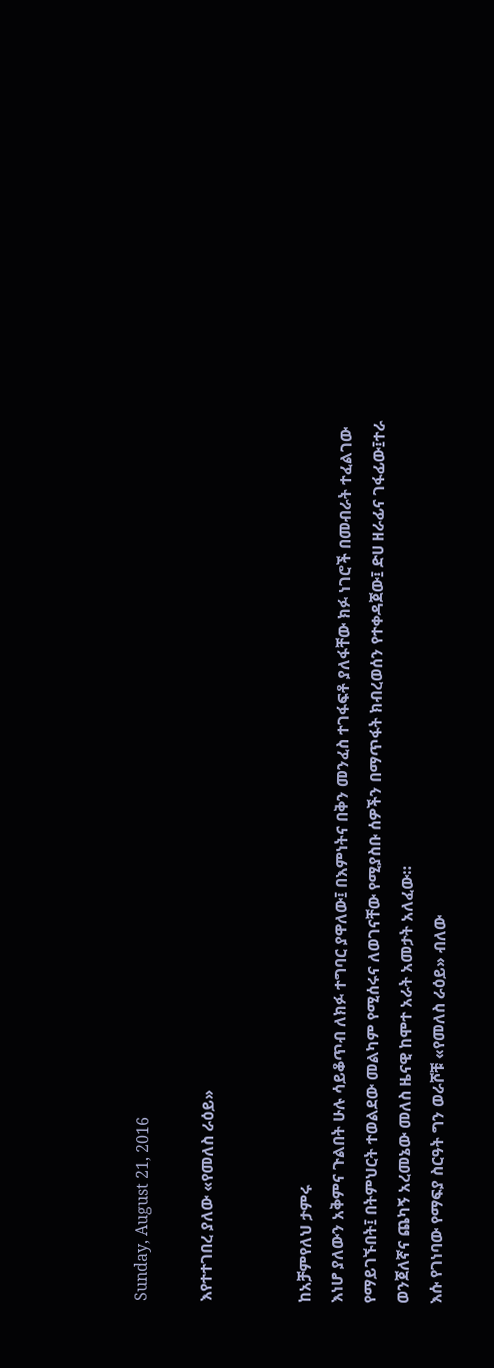Sunday, August 21, 2016

እየተተገበረ ያለው «የመለስ ራዕይ»


ከአቻምየለህ ታምሩ
እነሆ ያለውን አቅምና ጉልበት ሁሉ ሳይቆጥብ ለክፉ ተግባር ያዋለው፤ በእምነትና በቅን መንፈስ ተገፋፍቶ ያለፋቸው ክፉ ነገሮች በመብራት ተፈልገው የማይገኙበት፤ በትምህርት ተወልደው መልካም የሚሰሩና ለወገናቸው የሚያስቡ ሰዎችን በማጥፋት ክብረወሰን የተቀዳጀው፤ ድሀ ዘራፊና ገፋፊው፤ተራ ወንጀለኛና ጨካኝ አረመኔው መለስ ዜናዊ ከሞተ አራት አመታት አለፈው።
እሱ የገነባው የማፍያ ስርዓት ግን ወራሾቹ «የመለስ ራዕይ» ብለው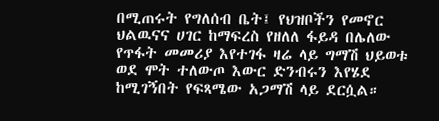በሚጠሩት የግለሰብ ቤት፤ የህዝቦችን የመኖር ህልዉናና ሀገር ከማፍረስ የዘለለ ፋይዳ በሌለው የጥፋት መመሪያ እየተገፋ ዛሬ ላይ ግማሽ ህይወቱ ወደ ሞት ተለውጦ እውር ድንብሩን እየሄደ ከሚገኝበት የፍጻሜው አጋማሽ ላይ ደርሷል።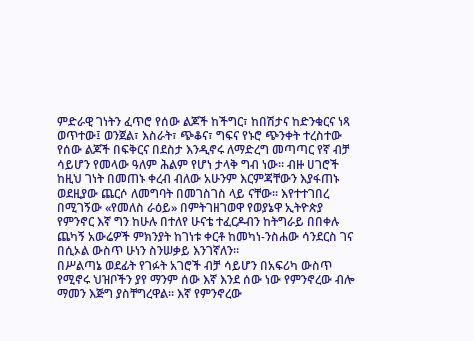ምድራዊ ገነትን ፈጥሮ የሰው ልጆች ከችግር፣ ከበሽታና ከድንቁርና ነጻ ወጥተው፤ ወንጀል፣ እስራት፣ ጭቆና፣ ግፍና የኑሮ ጭንቀት ተረስተው የሰው ልጆች በፍቅርና በደስታ እንዲኖሩ ለማድረግ መጣጣር የኛ ብቻ ሳይሆን የመላው ዓለም ሕልም የሆነ ታላቅ ግብ ነው። ብዙ ሀገሮች ከዚህ ገነት በመጠኑ ቀረብ ብለው አሁንም እርምጃቸውን እያፋጠኑ ወደዚያው ጨርሶ ለመግባት በመገስገስ ላይ ናቸው። እየተተገበረ በሚገኝው «የመለስ ራዕይ» በምትገዘገወዋ የወያኔዋ ኢትዮጵያ የምንኖር እኛ ግን ከሁሉ በተለየ ሁናቴ ተፈርዶብን ከትግራይ በበቀሉ ጨካኝ አውሬዎች ምክንያት ከገነቱ ቀርቶ ከመካነ-ንስሐው ሳንደርስ ገና በሲኦል ውስጥ ሁነን ስንሠቃይ እንገኛለን።
በሥልጣኔ ወደፊት የገፉት አገሮች ብቻ ሳይሆን በአፍሪካ ውስጥ የሚኖሩ ህዝቦችን ያየ ማንም ሰው እኛ እንደ ሰው ነው የምንኖረው ብሎ ማመን እጅግ ያስቸግረዋል። እኛ የምንኖረው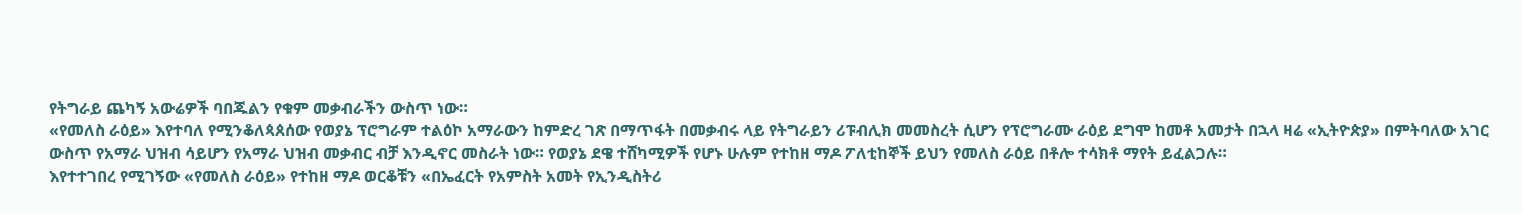የትግራይ ጨካኝ አውሬዎች ባበጁልን የቁም መቃብራችን ውስጥ ነው።
«የመለስ ራዕይ» እየተባለ የሚንቆለጳጰሰው የወያኔ ፕሮግራም ተልዕኮ አማራውን ከምድረ ገጽ በማጥፋት በመቃብሩ ላይ የትግራይን ሪፑብሊክ መመስረት ሲሆን የፕሮግራሙ ራዕይ ደግሞ ከመቶ አመታት በኋላ ዛሬ «ኢትዮጵያ» በምትባለው አገር ውስጥ የአማራ ህዝብ ሳይሆን የአማራ ህዝብ መቃብር ብቻ እንዲኖር መስራት ነው። የወያኔ ደዌ ተሸካሚዎች የሆኑ ሁሉም የተከዘ ማዶ ፖለቲከኞች ይህን የመለስ ራዕይ በቶሎ ተሳክቶ ማየት ይፈልጋሉ።
እየተተገበረ የሚገኝው «የመለስ ራዕይ» የተከዘ ማዶ ወርቆቹን «በኤፈርት የአምስት አመት የኢንዲስትሪ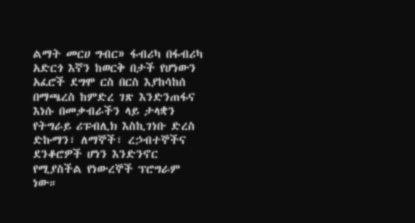ልማት መርሀ ግብር» ፋብሪካ በፋብሪካ አድርጎ እኛን ከወርቅ በታች የሆነውን አፈሮች ደግሞ ርስ በርስ እያከሳከሰ በማጫረስ ከምድረ ገጽ እንድንጠፋና እነሱ በመቃብራችን ላይ ታላቋን የትግራይ ሪፑብሊክ እስኪገነቡ ድረስ ድኩማን፣ ለማኞች፣ ረኃብተኞችና ደንቆሮዎች ሆነን እንድንኖር የሚያስችል የነውረኞች ፕሮግራም ነው።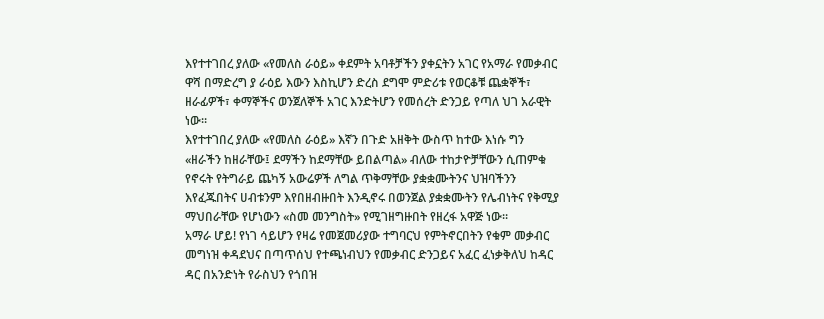እየተተገበረ ያለው «የመለስ ራዕይ» ቀደምት አባቶቻችን ያቀኗትን አገር የአማራ የመቃብር ዋሻ በማድረግ ያ ራዕይ እውን እስኪሆን ድረስ ደግሞ ምድሪቱ የወርቆቹ ጨቋኞች፣ ዘራፊዎች፣ ቀማኞችና ወንጀለኞች አገር እንድትሆን የመሰረት ድንጋይ የጣለ ህገ አራዊት ነው።
እየተተገበረ ያለው «የመለስ ራዕይ» እኛን በጉድ አዘቅት ውስጥ ከተው እነሱ ግን «ዘራችን ከዘራቸው፤ ደማችን ከደማቸው ይበልጣል» ብለው ተከታዮቻቸውን ሲጠምቁ የኖሩት የትግራይ ጨካኝ አውሬዎች ለግል ጥቅማቸው ያቋቋሙትንና ህዝባችንን እየፈጁበትና ሀብቱንም እየበዘብዙበት እንዲኖሩ በወንጀል ያቋቋሙትን የሌብነትና የቅሚያ ማህበራቸው የሆነውን «ስመ መንግስት» የሚገዘግዙበት የዘረፋ አዋጅ ነው።
አማራ ሆይ! የነገ ሳይሆን የዛሬ የመጀመሪያው ተግባርህ የምትኖርበትን የቁም መቃብር መግነዝ ቀዳደህና በጣጥሰህ የተጫነብህን የመቃብር ድንጋይና አፈር ፈነቃቅለህ ከዳር ዳር በአንድነት የራስህን የጎበዝ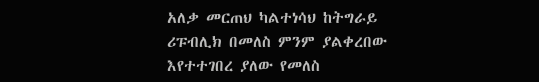አለቃ መርጠህ ካልተነሳህ ከትግራይ ሪፑብሊክ በመለስ ምንም ያልቀረበው እየተተገበረ ያለው የመለስ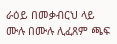ራዕይ በመቃብርህ ላይ ሙሉ በሙሉ ሊፈጸም ጫፍ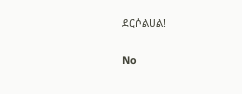ደርሶልሀል!

No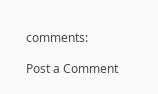comments:

Post a Comment